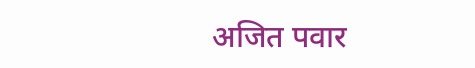अजित पवार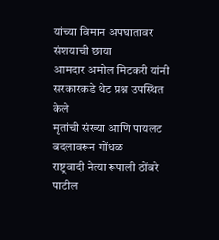यांच्या विमान अपघातावर संशयाची छाया
आमदार अमोल मिटकरी यांनी सरकारकडे थेट प्रश्न उपस्थित केले
मृतांची संख्या आणि पायलट बदलावरून गोंधळ
राष्ट्रवादी नेत्या रूपाली ठोंबरे पाटील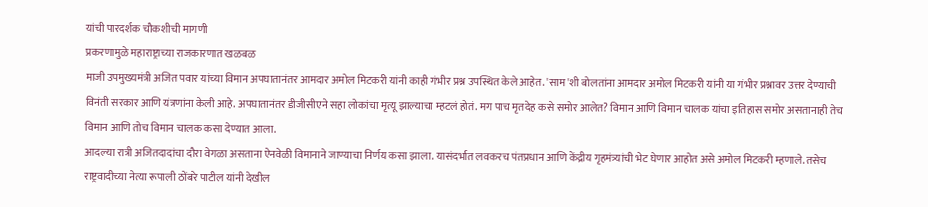यांची पारदर्शक चौकशीची मागणी
प्रकरणामुळे महाराष्ट्राच्या राजकारणात खळबळ
माजी उपमुख्यमंत्री अजित पवार यांच्या विमान अपघातानंतर आमदार अमोल मिटकरी यांनी काही गंभीर प्रश्न उपस्थित केले आहेत. 'साम'शी बोलतांना आमदार अमोल मिटकरी यांनी या गंभीर प्रश्नावर उत्तर देण्याची विनंती सरकार आणि यंत्रणांना केली आहे. अपघातानंतर डीजीसीएने सहा लोकांचा मृत्यू झाल्याचा म्हटलं होतं. मग पाच मृतदेह कसे समोर आलेत? विमान आणि विमान चालक यांचा इतिहास समोर असतानाही तेच विमान आणि तोच विमान चालक कसा देण्यात आला.
आदल्या रात्री अजितदादांचा दौरा वेगळा असताना ऐनवेळी विमानाने जाण्याचा निर्णय कसा झाला. यासंदर्भात लवकरच पंतप्रधान आणि केंद्रीय गृहमंत्र्यांची भेट घेणार आहोत असे अमोल मिटकरी म्हणाले. तसेच राष्ट्रवादीच्या नेत्या रूपाली ठोंबरे पाटील यांनी देखील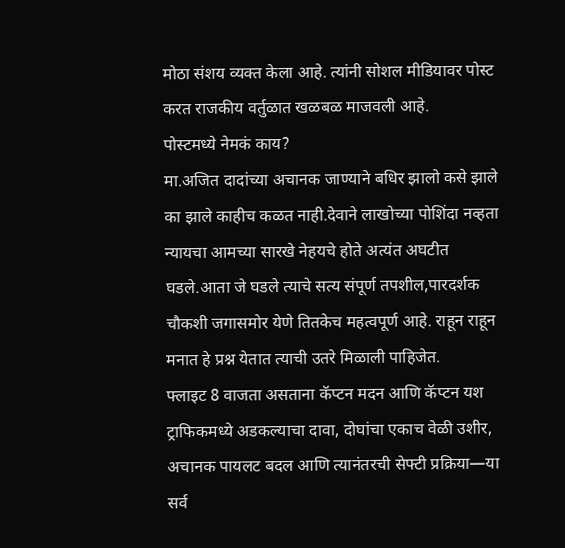मोठा संशय व्यक्त केला आहे. त्यांनी सोशल मीडियावर पोस्ट करत राजकीय वर्तुळात खळबळ माजवली आहे.
पोस्टमध्ये नेमकं काय?
मा.अजित दादांच्या अचानक जाण्याने बधिर झालो कसे झाले का झाले काहीच कळत नाही.देवाने लाखोच्या पोशिंदा नव्हता न्यायचा आमच्या सारखे नेहयचे होते अत्यंत अघटीत घडले.आता जे घडले त्याचे सत्य संपूर्ण तपशील,पारदर्शक चौकशी जगासमोर येणे तितकेच महत्वपूर्ण आहे. राहून राहून मनात हे प्रश्न येतात त्याची उतरे मिळाली पाहिजेत.
फ्लाइट 8 वाजता असताना कॅप्टन मदन आणि कॅप्टन यश ट्राफिकमध्ये अडकल्याचा दावा, दोघांचा एकाच वेळी उशीर, अचानक पायलट बदल आणि त्यानंतरची सेफ्टी प्रक्रिया—या सर्व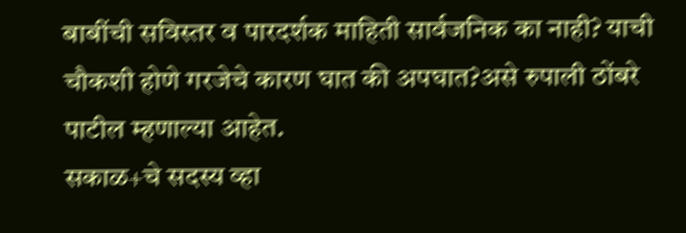बाबींची सविस्तर व पारदर्शक माहिती सार्वजनिक का नाही? याची चौकशी होणे गरजेचे कारण घात की अपघात?असे रुपाली ठोंबरे पाटील म्हणाल्या आहेत.
सकाळ+चे सदस्य व्हा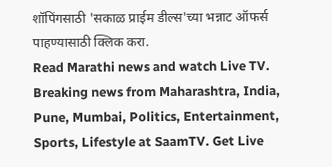शॉपिंगसाठी 'सकाळ प्राईम डील्स'च्या भन्नाट ऑफर्स पाहण्यासाठी क्लिक करा.
Read Marathi news and watch Live TV. Breaking news from Maharashtra, India, Pune, Mumbai, Politics, Entertainment, Sports, Lifestyle at SaamTV. Get Live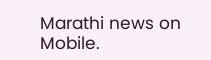Marathi news on Mobile.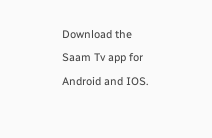Download the Saam Tv app for Android and IOS.